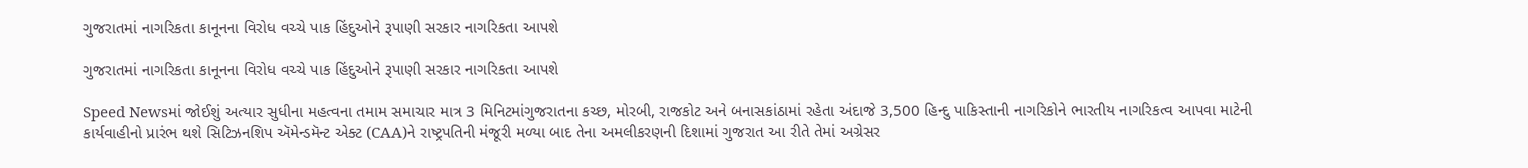ગુજરાતમાં નાગરિકતા કાનૂનના વિરોધ વચ્ચે પાક હિંદુઓને રૂપાણી સરકાર નાગરિકતા આપશે

ગુજરાતમાં નાગરિકતા કાનૂનના વિરોધ વચ્ચે પાક હિંદુઓને રૂપાણી સરકાર નાગરિકતા આપશે

Speed Newsમાં જોઈશું અત્યાર સુધીના મહત્વના તમામ સમાચાર માત્ર 3 મિનિટમાંગુજરાતના કચ્છ, મોરબી, રાજકોટ અને બનાસકાંઠામાં રહેતા અંદાજે 3,500 હિન્દુ પાકિસ્તાની નાગરિકોને ભારતીય નાગરિકત્વ આપવા માટેની કાર્યવાહીનો પ્રારંભ થશે સિટિઝનશિપ ઍમેન્ડમૅન્ટ એક્ટ (CAA)ને રાષ્ટ્રપતિની મંજૂરી મળ્યા બાદ તેના અમલીકરણની દિશામાં ગુજરાત આ રીતે તેમાં અગ્રેસર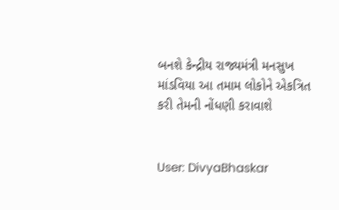બનશે કેન્દ્રીય રાજ્યમંત્રી મનસુખ માંડવિયા આ તમામ લોકોને એકત્રિત કરી તેમની નોંધણી કરાવાશે


User: DivyaBhaskar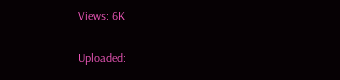Views: 6K

Uploaded: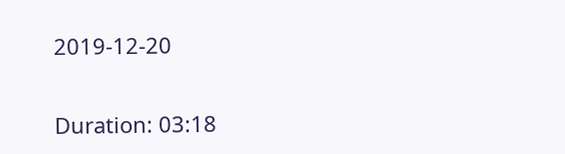2019-12-20

Duration: 03:18